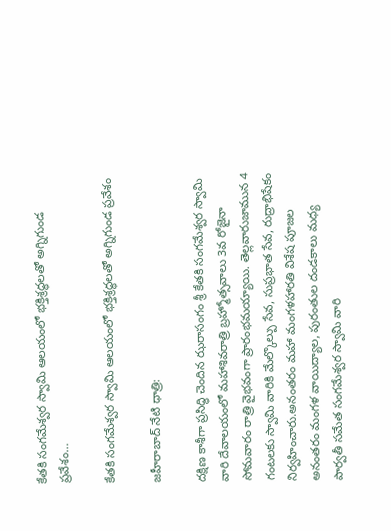కేతకి సంగమేశ్వర స్వామి ఆలయంలో భక్తిశ్రద్ధలతో అగ్నిగుండ ప్రవేశం…

కేతకి సంగమేశ్వర స్వామి ఆలయంలో భక్తిశ్రద్ధలతో అగ్నిగుండ ప్రవేశం

జహీరాబాద్ నేటి ధాత్రి:

దక్షిణ కాశీగా ప్రసిద్ధి చెందిన ఝరాసంగం శ్రీ కేతకి సంగమేశ్వర స్వామి వారి దేవాలయంలో మహాశివరాత్రి బ్రహ్మోత్సవాలు 3వ రోజైనా సోమవారం రాత్రి వైభవంగా ప్రారంభమయ్యాయి. తెల్లవారుజామున 4 గంటలకు స్వామి వారికి మేల్కొల్పు సేవ, సుప్రభాత సేవ, రుద్రాభిషేకం నిర్వహించారు.అనంతరం మహా మంగళహారతి విశేష పూజల అనంతరం మంగళ వాయిద్యాల, పురం‌తుల దండకాలు మధ్య పార్వతీ సమేత సంగమేశ్వర స్వామి వారి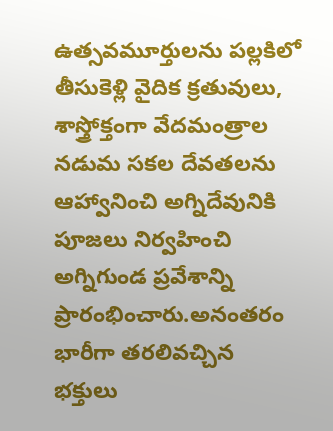ఉత్సవమూర్తులను పల్లకిలో తీసుకెళ్లి వైదిక క్రతువులు, శాస్త్రోక్తంగా వేదమంత్రాల నడుమ సకల దేవతలను ఆహ్వానించి అగ్నిదేవునికి పూజలు నిర్వహించి అగ్నిగుండ ప్రవేశాన్ని ప్రారంభించారు.అనంతరం భారీగా తరలివచ్చిన భక్తులు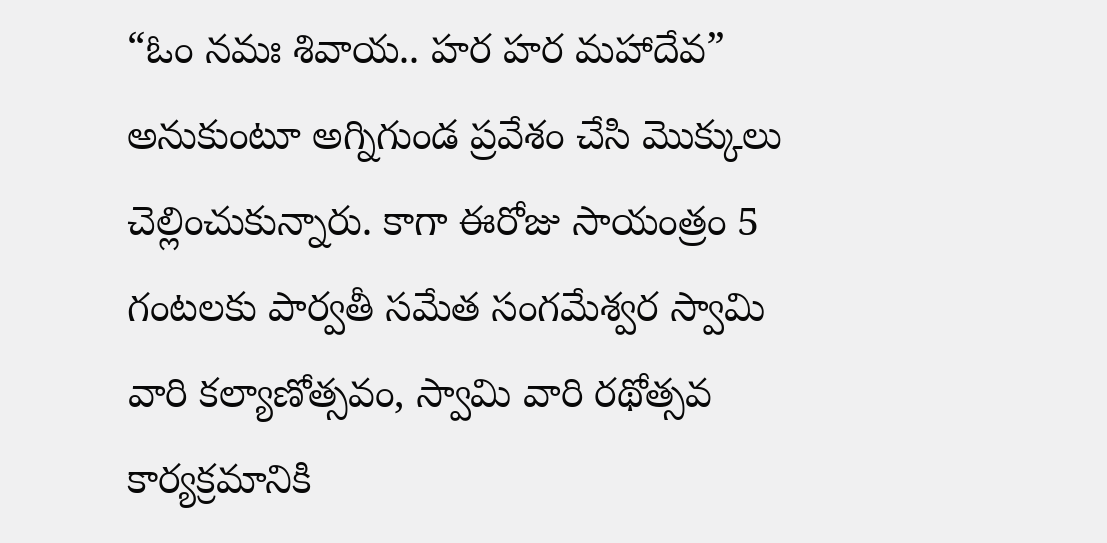“ఓం నమః శివాయ.. హర హర మహాదేవ” అనుకుంటూ అగ్నిగుండ ప్రవేశం చేసి మొక్కులు చెల్లించుకున్నారు. కాగా ఈరోజు సాయంత్రం 5 గంటలకు పార్వతీ సమేత సంగమేశ్వర స్వామి వారి కల్యాణోత్సవం, స్వామి వారి రథోత్సవ కార్యక్రమానికి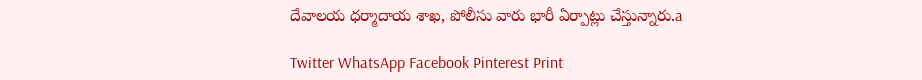దేవాలయ ధర్మాదాయ శాఖ, పోలీసు వారు భారీ ఏర్పాట్లు చేస్తున్నారు.a

Twitter WhatsApp Facebook Pinterest Print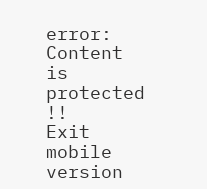error: Content is protected !!
Exit mobile version